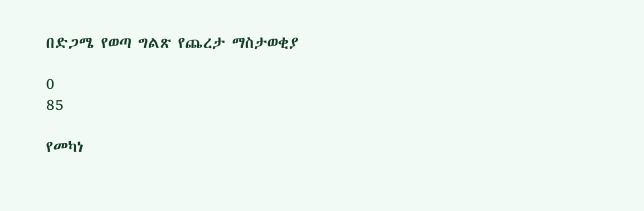በድጋሜ የወጣ ግልጽ የጨረታ ማስታወቂያ

0
85

የመካነ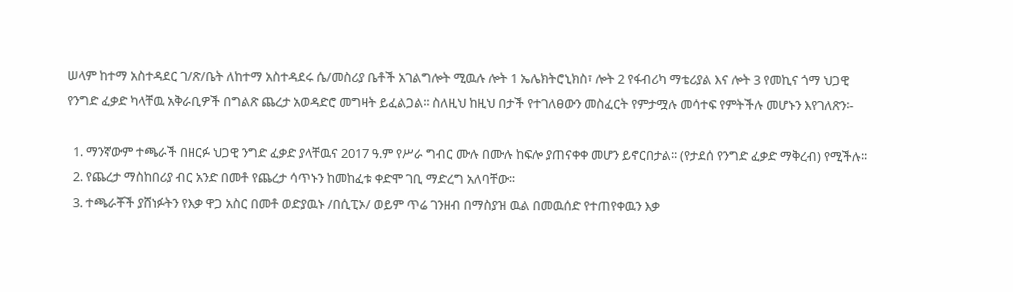ሠላም ከተማ አስተዳደር ገ/ጽ/ቤት ለከተማ አስተዳደሩ ሴ/መስሪያ ቤቶች አገልግሎት ሚዉሉ ሎት 1 ኤሌክትሮኒክስ፣ ሎት 2 የፋብሪካ ማቴሪያል እና ሎት 3 የመኪና ጎማ ህጋዊ የንግድ ፈቃድ ካላቸዉ አቅራቢዎች በግልጽ ጨረታ አወዳድሮ መግዛት ይፈልጋል፡፡ ስለዚህ ከዚህ በታች የተገለፀውን መስፈርት የምታሟሉ መሳተፍ የምትችሉ መሆኑን እየገለጽን፡-

  1. ማንኛውም ተጫራች በዘርፉ ህጋዊ ንግድ ፈቃድ ያላቸዉና 2017 ዓ.ም የሥራ ግብር ሙሉ በሙሉ ከፍሎ ያጠናቀቀ መሆን ይኖርበታል፡፡ (የታደሰ የንግድ ፈቃድ ማቅረብ) የሚችሉ፡፡
  2. የጨረታ ማስከበሪያ ብር አንድ በመቶ የጨረታ ሳጥኑን ከመከፈቱ ቀድሞ ገቢ ማድረግ አለባቸው፡፡
  3. ተጫራቾች ያሸነፉትን የእቃ ዋጋ አስር በመቶ ወድያዉኑ /በሲፒኦ/ ወይም ጥሬ ገንዘብ በማስያዝ ዉል በመዉሰድ የተጠየቀዉን እቃ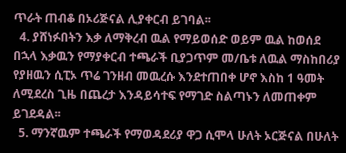ጥራት ጠብቆ በኦሪጅናል ሊያቀርብ ይገባል፡፡
  4. ያሸነፉበትን እቃ ለማቅረብ ዉል የማይወሰድ ወይም ዉል ከወሰደ በኋላ እቃዉን የማያቀርብ ተጫራች ቢያጋጥም መ/ቤቱ ለዉል ማስከበሪያ የያዘዉን ሲፒኦ ጥሬ ገንዘብ መዉረሱ እንደተጠበቀ ሆኖ እስከ 1 ዓመት ለሚደረስ ጊዜ በጨረታ እንዳይሳተፍ የማገድ ስልጣኑን ለመጠቀም ይገደዳል፡፡
  5. ማንኛዉም ተጫራች የማወዳደሪያ ዋጋ ሲሞላ ሁለት ኦርጅናል በሁለት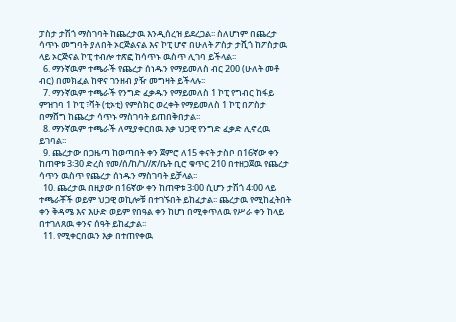ፓስታ ታሽጎ ማስገባት ከጨረታዉ እንዲሰረዝ ይደረጋል፡፡ ስለሆነም በጨረታ ሳጥኑ መግባት ያለበት ኦርጅልናል እና ኮፒ ሆኖ በሁለት ፖስታ ታሺጎ ከፖስታዉ ላይ ኦርጅናል ኮፒ ተብሎ ተጽፎ ከሳጥኑ ዉስጥ ሊገባ ይችላል፡፡
  6. ማንኛዉም ተጫራች የጨረታ ሰነዱን የማይመለስ ብር 200 (ሁለት መቶ ብር) በመክፈል ከዋና ገንዘብ ያዥ መግዛት ይችላሉ፡፡
  7. ማንኛዉም ተጫራች የንግድ ፈቃዱን የማይመለስ 1 ኮፒ የግብር ከፋይ ምዝገባ 1 ኮፒ ፣ቫት (ቲኦቲ) የምስክር ወረቀት የማይመለስ 1 ኮፒ በፖስታ በማሸግ ከጨረታ ሳጥኑ ማስገባት ይጠበቅበታል፡፡
  8. ማንኛዉም ተጫራች ለሚያቀርበዉ እቃ ህጋዊ የንግድ ፈቃድ ሊኖረዉ ይገባል፡፡
  9. ጨረታው በጋዜጣ ከወጣበት ቀን ጀምሮ ለ15 ቀናት ታስቦ በ16ኛው ቀን ከጠዋቱ 3፡30 ድረስ የመ/ሰ/ከ/ገ//ጽ/ቤት ቢሮ ቁጥር 210 በተዘጋጀዉ የጨረታ ሳጥን ዉስጥ የጨረታ ሰነዱን ማስገባት ይቻላል፡፡
  10. ጨረታዉ በዚያው በ16ኛው ቀን ከጠዋቱ 3፡00 ሲሆን ታሽጎ 4፡00 ላይ ተጫራቾች ወይም ህጋዊ ወኪሎቹ በተገኙበት ይከፈታል፡፡ ጨረታዉ የሚከፈትበት ቀን ቅዳሜ እና እሁድ ወይም የበዓል ቀን ከሆነ በሚቀጥለዉ የሥራ ቀን ከላይ በተገለጸዉ ቀንና ሰዓት ይከፈታል፡፡
  11. የሚቀርበዉን እቃ በተጠየቀዉ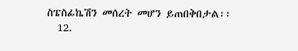ስፔስፊኬሽን መሰረት መሆን ይጠበቅበታል፡፡
  12.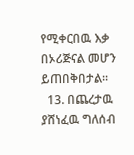የሚቀርበዉ እቃ በኦሪጅናል መሆን ይጠበቅበታል፡፡
  13. በጨረታዉ ያሸነፈዉ ግለሰብ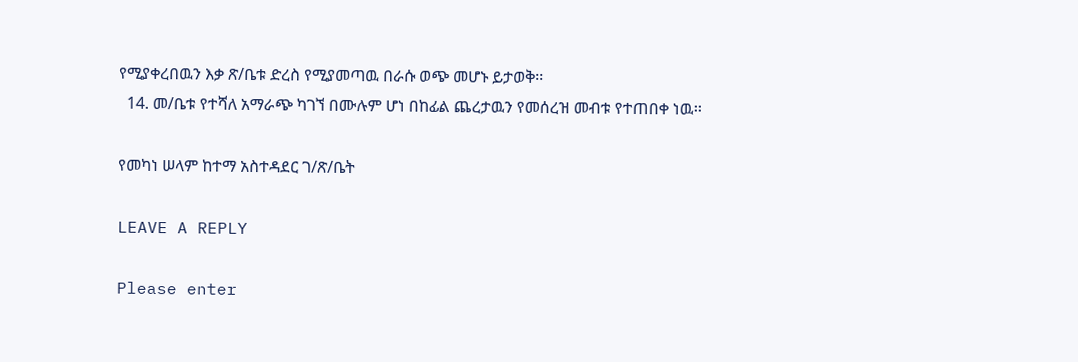የሚያቀረበዉን እቃ ጽ/ቤቱ ድረስ የሚያመጣዉ በራሱ ወጭ መሆኑ ይታወቅ፡፡
  14. መ/ቤቱ የተሻለ አማራጭ ካገኘ በሙሉም ሆነ በከፊል ጨረታዉን የመሰረዝ መብቱ የተጠበቀ ነዉ፡፡

የመካነ ሠላም ከተማ አስተዳደር ገ/ጽ/ቤት

LEAVE A REPLY

Please enter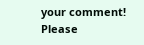your comment!
Please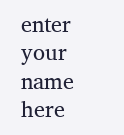enter your name here